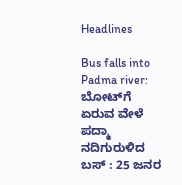Headlines

Bus falls into Padma river: ಬೋಟ್‌ಗೆ ಏರುವ ವೇಳೆ ಪದ್ಮಾ ನದಿಗುರುಳಿದ ಬಸ್ : 25 ಜನರ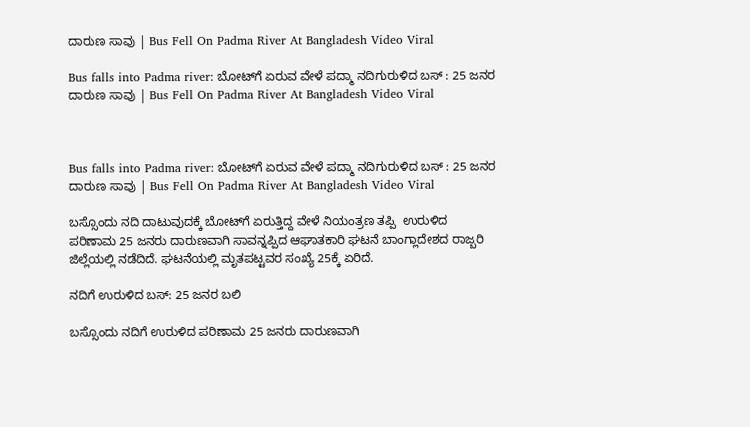ದಾರುಣ ಸಾವು | Bus Fell On Padma River At Bangladesh Video Viral

Bus falls into Padma river: ಬೋಟ್‌ಗೆ ಏರುವ ವೇಳೆ ಪದ್ಮಾ ನದಿಗುರುಳಿದ ಬಸ್ : 25 ಜನರ ದಾರುಣ ಸಾವು | Bus Fell On Padma River At Bangladesh Video Viral



Bus falls into Padma river: ಬೋಟ್‌ಗೆ ಏರುವ ವೇಳೆ ಪದ್ಮಾ ನದಿಗುರುಳಿದ ಬಸ್ : 25 ಜನರ ದಾರುಣ ಸಾವು | Bus Fell On Padma River At Bangladesh Video Viral

ಬಸ್ಸೊಂದು ನದಿ ದಾಟುವುದಕ್ಕೆ ಬೋಟ್‌ಗೆ ಏರುತ್ತಿದ್ದ ವೇಳೆ ನಿಯಂತ್ರಣ ತಪ್ಪಿ  ಉರುಳಿದ ಪರಿಣಾಮ 25 ಜನರು ದಾರುಣವಾಗಿ ಸಾವನ್ನಪ್ಪಿದ ಆಘಾತಕಾರಿ ಘಟನೆ ಬಾಂಗ್ಲಾದೇಶದ ರಾಜ್ಬರಿ ಜಿಲ್ಲೆಯಲ್ಲಿ ನಡೆದಿದೆ. ಘಟನೆಯಲ್ಲಿ ಮೃತಪಟ್ಟವರ ಸಂಖ್ಯೆ 25ಕ್ಕೆ ಏರಿದೆ.

ನದಿಗೆ ಉರುಳಿದ ಬಸ್: 25 ಜನರ ಬಲಿ

ಬಸ್ಸೊಂದು ನದಿಗೆ ಉರುಳಿದ ಪರಿಣಾಮ 25 ಜನರು ದಾರುಣವಾಗಿ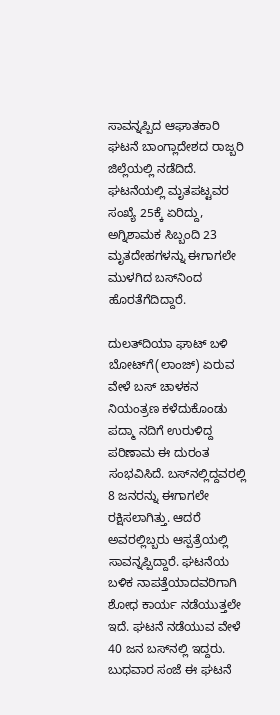ಸಾವನ್ನಪ್ಪಿದ ಆಘಾತಕಾರಿ ಘಟನೆ ಬಾಂಗ್ಲಾದೇಶದ ರಾಜ್ಬರಿ ಜಿಲ್ಲೆಯಲ್ಲಿ ನಡೆದಿದೆ. ಘಟನೆಯಲ್ಲಿ ಮೃತಪಟ್ಟವರ ಸಂಖ್ಯೆ 25ಕ್ಕೆ ಏರಿದ್ದು, ಅಗ್ನಿಶಾಮಕ ಸಿಬ್ಬಂದಿ 23 ಮೃತದೇಹಗಳನ್ನು ಈಗಾಗಲೇ ಮುಳಗಿದ ಬಸ್‌ನಿಂದ ಹೊರತೆಗೆದಿದ್ದಾರೆ.

ದುಲತ್‌ದಿಯಾ ಘಾಟ್‌ ಬಳಿ ಬೋಟ್‌ಗೆ(ಲಾಂಜ್) ಏರುವ ವೇಳೆ ಬಸ್ ಚಾಳಕನ ನಿಯಂತ್ರಣ ಕಳೆದುಕೊಂಡು ಪದ್ಮಾ ನದಿಗೆ ಉರುಳಿದ್ದ ಪರಿಣಾಮ ಈ ದುರಂತ ಸಂಭವಿಸಿದೆ. ಬಸ್‌ನಲ್ಲಿದ್ದವರಲ್ಲಿ 8 ಜನರನ್ನು ಈಗಾಗಲೇ ರಕ್ಷಿಸಲಾಗಿತ್ತು. ಆದರೆ ಅವರಲ್ಲಿಬ್ಬರು ಆಸ್ಪತ್ರೆಯಲ್ಲಿ ಸಾವನ್ನಪ್ಪಿದ್ದಾರೆ. ಘಟನೆಯ ಬಳಿಕ ನಾಪತ್ತೆಯಾದವರಿಗಾಗಿ ಶೋಧ ಕಾರ್ಯ ನಡೆಯುತ್ತಲೇ ಇದೆ. ಘಟನೆ ನಡೆಯುವ ವೇಳೆ 40 ಜನ ಬಸ್‌ನಲ್ಲಿ ಇದ್ದರು. ಬುಧವಾರ ಸಂಜೆ ಈ ಘಟನೆ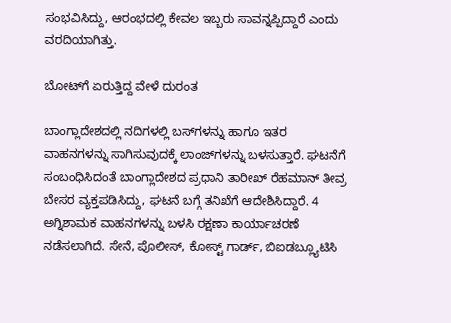ಸಂಭವಿಸಿದ್ದು, ಆರಂಭದಲ್ಲಿ ಕೇವಲ ಇಬ್ಬರು ಸಾವನ್ನಪ್ಪಿದ್ದಾರೆ ಎಂದು ವರದಿಯಾಗಿತ್ತು.

ಬೋಟ್‌ಗೆ ಏರುತ್ತಿದ್ದ ವೇಳೆ ದುರಂತ

ಬಾಂಗ್ಲಾದೇಶದಲ್ಲಿ ನದಿಗಳಲ್ಲಿ ಬಸ್‌ಗಳನ್ನು ಹಾಗೂ ಇತರ ವಾಹನಗಳನ್ನು ಸಾಗಿಸುವುದಕ್ಕೆ ಲಾಂಜ್‌ಗಳನ್ನು ಬಳಸುತ್ತಾರೆ. ಘಟನೆಗೆ ಸಂಬಂಧಿಸಿದಂತೆ ಬಾಂಗ್ಲಾದೇಶದ ಪ್ರಧಾನಿ ತಾರೀಖ್ ರೆಹಮಾನ್ ತೀವ್ರ ಬೇಸರ ವ್ಯಕ್ತಪಡಿಸಿದ್ದು, ಘಟನೆ ಬಗ್ಗೆ ತನಿಖೆಗೆ ಆದೇಶಿಸಿದ್ದಾರೆ. 4 ಅಗ್ನಿಶಾಮಕ ವಾಹನಗಳನ್ನು ಬಳಸಿ ರಕ್ಷಣಾ ಕಾರ್ಯಾಚರಣೆ ನಡೆಸಲಾಗಿದೆ. ಸೇನೆ, ಪೊಲೀಸ್, ಕೋಸ್ಟ್ ಗಾರ್ಡ್, ಬಿಐಡಬ್ಲ್ಯೂಟಿಸಿ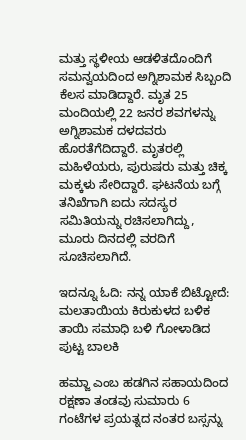ಮತ್ತು ಸ್ಥಳೀಯ ಆಡಳಿತದೊಂದಿಗೆ ಸಮನ್ವಯದಿಂದ ಅಗ್ನಿಶಾಮಕ ಸಿಬ್ಬಂದಿ ಕೆಲಸ ಮಾಡಿದ್ದಾರೆ. ಮೃತ 25 ಮಂದಿಯಲ್ಲಿ 22 ಜನರ ಶವಗಳನ್ನು ಅಗ್ನಿಶಾಮಕ ದಳದವರು ಹೊರತೆಗೆದಿದ್ದಾರೆ. ಮೃತರಲ್ಲಿ ಮಹಿಳೆಯರು, ಪುರುಷರು ಮತ್ತು ಚಿಕ್ಕ ಮಕ್ಕಳು ಸೇರಿದ್ದಾರೆ. ಘಟನೆಯ ಬಗ್ಗೆ ತನಿಖೆಗಾಗಿ ಐದು ಸದಸ್ಯರ ಸಮಿತಿಯನ್ನು ರಚಿಸಲಾಗಿದ್ದು, ಮೂರು ದಿನದಲ್ಲಿ ವರದಿಗೆ ಸೂಚಿಸಲಾಗಿದೆ.

ಇದನ್ನೂ ಓದಿ: ನನ್ನ ಯಾಕೆ ಬಿಟ್ಟೋದೆ: ಮಲತಾಯಿಯ ಕಿರುಕುಳದ ಬಳಿಕ ತಾಯಿ ಸಮಾಧಿ ಬಳಿ ಗೋಳಾಡಿದ ಪುಟ್ಟ ಬಾಲಕಿ

ಹಮ್ಜಾ ಎಂಬ ಹಡಗಿನ ಸಹಾಯದಿಂದ ರಕ್ಷಣಾ ತಂಡವು ಸುಮಾರು 6 ಗಂಟೆಗಳ ಪ್ರಯತ್ನದ ನಂತರ ಬಸ್ಸನ್ನು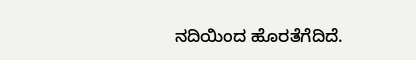ನದಿಯಿಂದ ಹೊರತೆಗೆದಿದೆ.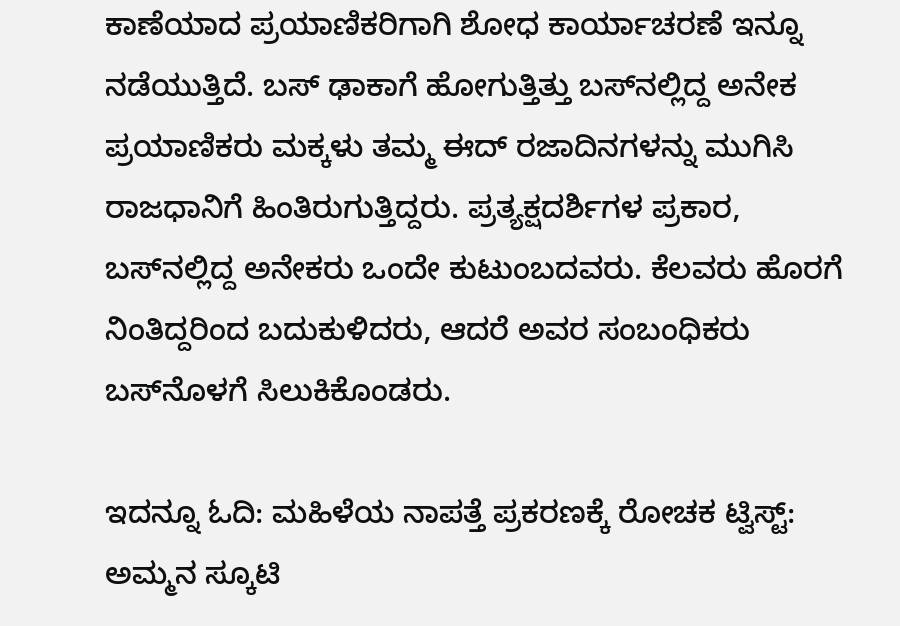ಕಾಣೆಯಾದ ಪ್ರಯಾಣಿಕರಿಗಾಗಿ ಶೋಧ ಕಾರ್ಯಾಚರಣೆ ಇನ್ನೂ ನಡೆಯುತ್ತಿದೆ. ಬಸ್ ಢಾಕಾಗೆ ಹೋಗುತ್ತಿತ್ತು ಬಸ್‌ನಲ್ಲಿದ್ದ ಅನೇಕ ಪ್ರಯಾಣಿಕರು ಮಕ್ಕಳು ತಮ್ಮ ಈದ್ ರಜಾದಿನಗಳನ್ನು ಮುಗಿಸಿ ರಾಜಧಾನಿಗೆ ಹಿಂತಿರುಗುತ್ತಿದ್ದರು. ಪ್ರತ್ಯಕ್ಷದರ್ಶಿಗಳ ಪ್ರಕಾರ, ಬಸ್‌ನಲ್ಲಿದ್ದ ಅನೇಕರು ಒಂದೇ ಕುಟುಂಬದವರು. ಕೆಲವರು ಹೊರಗೆ ನಿಂತಿದ್ದರಿಂದ ಬದುಕುಳಿದರು, ಆದರೆ ಅವರ ಸಂಬಂಧಿಕರು ಬಸ್‌ನೊಳಗೆ ಸಿಲುಕಿಕೊಂಡರು.

ಇದನ್ನೂ ಓದಿ: ಮಹಿಳೆಯ ನಾಪತ್ತೆ ಪ್ರಕರಣಕ್ಕೆ ರೋಚಕ ಟ್ವಿಸ್ಟ್: ಅಮ್ಮನ ಸ್ಕೂಟಿ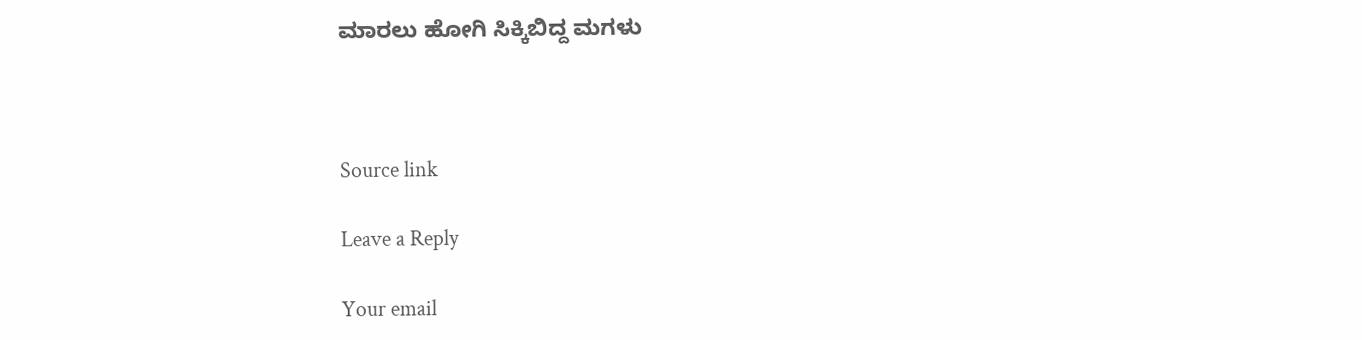ಮಾರಲು ಹೋಗಿ ಸಿಕ್ಕಿಬಿದ್ದ ಮಗಳು



Source link

Leave a Reply

Your email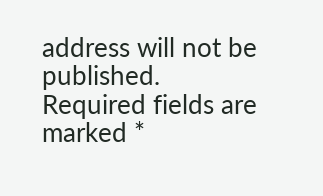address will not be published. Required fields are marked *